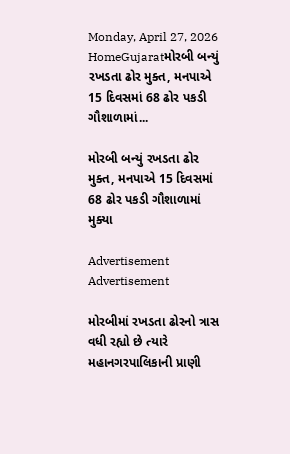Monday, April 27, 2026
HomeGujaratમોરબી બન્યું રખડતા ઢોર મુક્ત, મનપાએ 15 દિવસમાં 68 ઢોર પકડી ગૌશાળામાં...

મોરબી બન્યું રખડતા ઢોર મુક્ત, મનપાએ 15 દિવસમાં 68 ઢોર પકડી ગૌશાળામાં મુક્યા

Advertisement
Advertisement

મોરબીમાં રખડતા ઢોરનો ત્રાસ વધી રહ્યો છે ત્યારે મહાનગરપાલિકાની પ્રાણી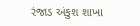રંજાડ અંકુશ શાખા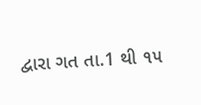દ્વારા ગત તા.1 થી ૧૫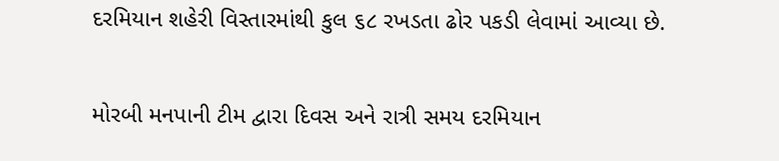દરમિયાન શહેરી વિસ્તારમાંથી કુલ ૬૮ રખડતા ઢોર પકડી લેવામાં આવ્યા છે.

મોરબી મનપાની ટીમ દ્વારા દિવસ અને રાત્રી સમય દરમિયાન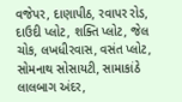વજેપર, દાણાપીઠ, રવાપર રોડ, દાઉદી પ્લોટ, શક્તિ પ્લોટ, જેલ ચોક, લખધીરવાસ, વસંત પ્લોટ, સોમનાથ સોસાયટી, સામાકાંઠે લાલબાગ અંદર,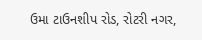ઉમા ટાઉનશીપ રોડ, રોટરી નગર,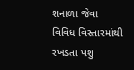શનાળા જેવા વિવિધ વિસ્તારમાંથી રખડતા પશુ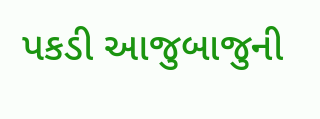પકડી આજુબાજુની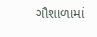ગૌશાળામાં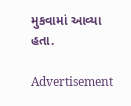મુકવામાં આવ્યા હતા.

Advertisement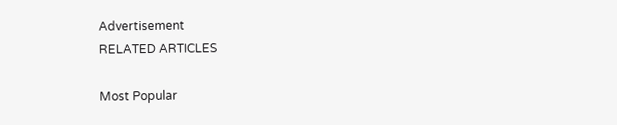Advertisement
RELATED ARTICLES

Most Popular